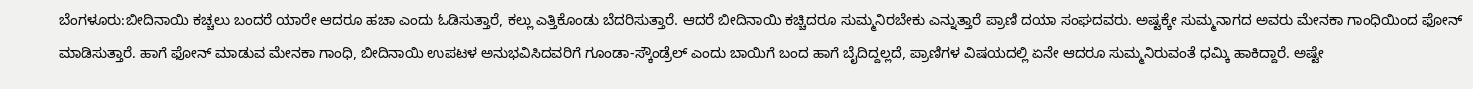ಬೆಂಗಳೂರು:ಬೀದಿನಾಯಿ ಕಚ್ಚಲು ಬಂದರೆ ಯಾರೇ ಆದರೂ ಹಚಾ ಎಂದು ಓಡಿಸುತ್ತಾರೆ, ಕಲ್ಲು ಎತ್ತಿಕೊಂಡು ಬೆದರಿಸುತ್ತಾರೆ. ಆದರೆ ಬೀದಿನಾಯಿ ಕಚ್ಚಿದರೂ ಸುಮ್ಮನಿರಬೇಕು ಎನ್ನುತ್ತಾರೆ ಪ್ರಾಣಿ ದಯಾ ಸಂಘದವರು. ಅಷ್ಟಕ್ಕೇ ಸುಮ್ಮನಾಗದ ಅವರು ಮೇನಕಾ ಗಾಂಧಿಯಿಂದ ಫೋನ್ ಮಾಡಿಸುತ್ತಾರೆ. ಹಾಗೆ ಫೋನ್ ಮಾಡುವ ಮೇನಕಾ ಗಾಂಧಿ, ಬೀದಿನಾಯಿ ಉಪಟಳ ಅನುಭವಿಸಿದವರಿಗೆ ಗೂಂಡಾ-ಸ್ಕೌಂಡ್ರೆಲ್ ಎಂದು ಬಾಯಿಗೆ ಬಂದ ಹಾಗೆ ಬೈದಿದ್ದಲ್ಲದೆ, ಪ್ರಾಣಿಗಳ ವಿಷಯದಲ್ಲಿ ಏನೇ ಆದರೂ ಸುಮ್ಮನಿರುವಂತೆ ಧಮ್ಕಿ ಹಾಕಿದ್ದಾರೆ. ಅಷ್ಟೇ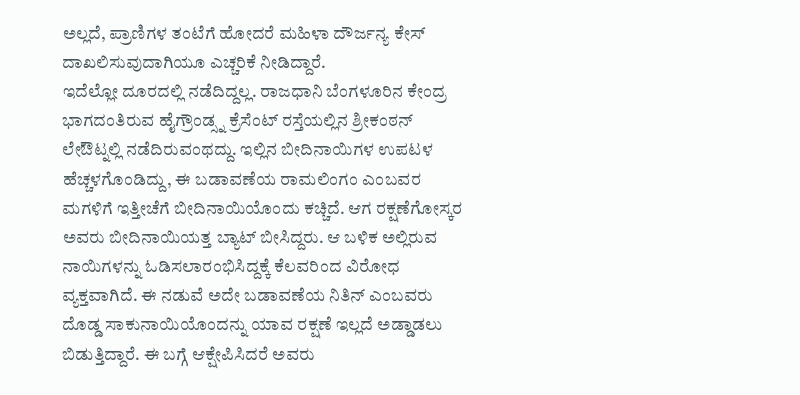ಅಲ್ಲದೆ, ಪ್ರಾಣಿಗಳ ತಂಟೆಗೆ ಹೋದರೆ ಮಹಿಳಾ ದೌರ್ಜನ್ಯ ಕೇಸ್ ದಾಖಲಿಸುವುದಾಗಿಯೂ ಎಚ್ಚರಿಕೆ ನೀಡಿದ್ದಾರೆ.
ಇದೆಲ್ಲೋ ದೂರದಲ್ಲಿ ನಡೆದಿದ್ದಲ್ಲ. ರಾಜಧಾನಿ ಬೆಂಗಳೂರಿನ ಕೇಂದ್ರ ಭಾಗದಂತಿರುವ ಹೈಗ್ರೌಂಡ್ಸ್ನ ಕ್ರೆಸೆಂಟ್ ರಸ್ತೆಯಲ್ಲಿನ ಶ್ರೀಕಂಠನ್ ಲೇಔಟ್ನಲ್ಲಿ ನಡೆದಿರುವಂಥದ್ದು. ಇಲ್ಲಿನ ಬೀದಿನಾಯಿಗಳ ಉಪಟಳ ಹೆಚ್ಚಳಗೊಂಡಿದ್ದು, ಈ ಬಡಾವಣೆಯ ರಾಮಲಿಂಗಂ ಎಂಬವರ ಮಗಳಿಗೆ ಇತ್ತೀಚೆಗೆ ಬೀದಿನಾಯಿಯೊಂದು ಕಚ್ಚಿದೆ. ಆಗ ರಕ್ಷಣೆಗೋಸ್ಕರ ಅವರು ಬೀದಿನಾಯಿಯತ್ತ ಬ್ಯಾಟ್ ಬೀಸಿದ್ದರು. ಆ ಬಳಿಕ ಅಲ್ಲಿರುವ ನಾಯಿಗಳನ್ನು ಓಡಿಸಲಾರಂಭಿಸಿದ್ದಕ್ಕೆ ಕೆಲವರಿಂದ ವಿರೋಧ ವ್ಯಕ್ತವಾಗಿದೆ. ಈ ನಡುವೆ ಅದೇ ಬಡಾವಣೆಯ ನಿತಿನ್ ಎಂಬವರು ದೊಡ್ಡ ಸಾಕುನಾಯಿಯೊಂದನ್ನು ಯಾವ ರಕ್ಷಣೆ ಇಲ್ಲದೆ ಅಡ್ಡಾಡಲು ಬಿಡುತ್ತಿದ್ದಾರೆ. ಈ ಬಗ್ಗೆ ಆಕ್ಷೇಪಿಸಿದರೆ ಅವರು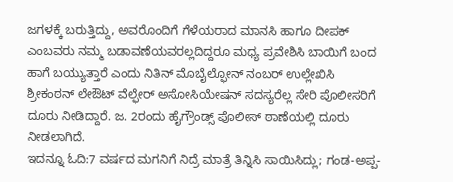ಜಗಳಕ್ಕೆ ಬರುತ್ತಿದ್ದು, ಅವರೊಂದಿಗೆ ಗೆಳೆಯರಾದ ಮಾನಸಿ ಹಾಗೂ ದೀಪಕ್ ಎಂಬವರು ನಮ್ಮ ಬಡಾವಣೆಯವರಲ್ಲದಿದ್ದರೂ ಮಧ್ಯ ಪ್ರವೇಶಿಸಿ ಬಾಯಿಗೆ ಬಂದ ಹಾಗೆ ಬಯ್ಯುತ್ತಾರೆ ಎಂದು ನಿತಿನ್ ಮೊಬೈಲ್ಫೋನ್ ನಂಬರ್ ಉಲ್ಲೇಖಿಸಿ ಶ್ರೀಕಂಠನ್ ಲೇಔಟ್ ವೆಲ್ಫೇರ್ ಅಸೋಸಿಯೇಷನ್ ಸದಸ್ಯರೆಲ್ಲ ಸೇರಿ ಪೊಲೀಸರಿಗೆ ದೂರು ನೀಡಿದ್ದಾರೆ. ಜ. 2ರಂದು ಹೈಗ್ರೌಂಡ್ಸ್ ಪೊಲೀಸ್ ಠಾಣೆಯಲ್ಲಿ ದೂರು ನೀಡಲಾಗಿದೆ.
ಇದನ್ನೂ ಓದಿ:7 ವರ್ಷದ ಮಗನಿಗೆ ನಿದ್ರೆ ಮಾತ್ರೆ ತಿನ್ನಿಸಿ ಸಾಯಿಸಿದ್ಲು; ಗಂಡ-ಅಪ್ಪ-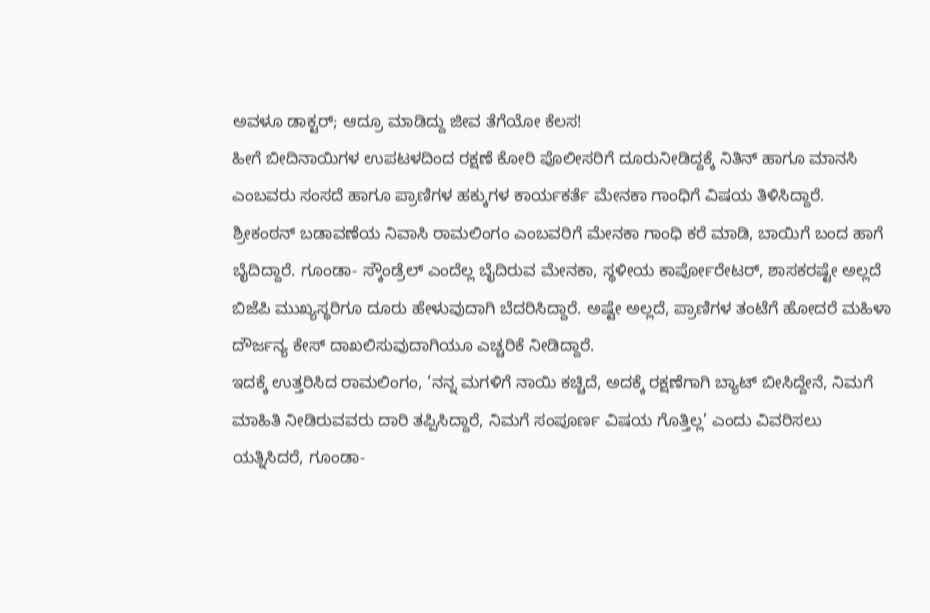ಅವಳೂ ಡಾಕ್ಟರ್; ಆದ್ರೂ ಮಾಡಿದ್ದು ಜೀವ ತೆಗೆಯೋ ಕೆಲಸ!
ಹೀಗೆ ಬೀದಿನಾಯಿಗಳ ಉಪಟಳದಿಂದ ರಕ್ಷಣೆ ಕೋರಿ ಪೊಲೀಸರಿಗೆ ದೂರುನೀಡಿದ್ದಕ್ಕೆ ನಿತಿನ್ ಹಾಗೂ ಮಾನಸಿ ಎಂಬವರು ಸಂಸದೆ ಹಾಗೂ ಪ್ರಾಣಿಗಳ ಹಕ್ಕುಗಳ ಕಾರ್ಯಕರ್ತೆ ಮೇನಕಾ ಗಾಂಧಿಗೆ ವಿಷಯ ತಿಳಿಸಿದ್ದಾರೆ. ಶ್ರೀಕಂಠನ್ ಬಡಾವಣೆಯ ನಿವಾಸಿ ರಾಮಲಿಂಗಂ ಎಂಬವರಿಗೆ ಮೇನಕಾ ಗಾಂಧಿ ಕರೆ ಮಾಡಿ, ಬಾಯಿಗೆ ಬಂದ ಹಾಗೆ ಬೈದಿದ್ದಾರೆ. ಗೂಂಡಾ- ಸ್ಕೌಂಡ್ರೆಲ್ ಎಂದೆಲ್ಲ ಬೈದಿರುವ ಮೇನಕಾ, ಸ್ಥಳೀಯ ಕಾರ್ಪೋರೇಟರ್, ಶಾಸಕರಷ್ಟೇ ಅಲ್ಲದೆ ಬಿಜೆಪಿ ಮುಖ್ಯಸ್ಥರಿಗೂ ದೂರು ಹೇಳುವುದಾಗಿ ಬೆದರಿಸಿದ್ದಾರೆ. ಅಷ್ಟೇ ಅಲ್ಲದೆ, ಪ್ರಾಣಿಗಳ ತಂಟೆಗೆ ಹೋದರೆ ಮಹಿಳಾ ದೌರ್ಜನ್ಯ ಕೇಸ್ ದಾಖಲಿಸುವುದಾಗಿಯೂ ಎಚ್ಚರಿಕೆ ನೀಡಿದ್ದಾರೆ.
ಇದಕ್ಕೆ ಉತ್ತರಿಸಿದ ರಾಮಲಿಂಗಂ, ‘ನನ್ನ ಮಗಳಿಗೆ ನಾಯಿ ಕಚ್ಚಿದೆ, ಅದಕ್ಕೆ ರಕ್ಷಣೆಗಾಗಿ ಬ್ಯಾಟ್ ಬೀಸಿದ್ದೇನೆ, ನಿಮಗೆ ಮಾಹಿತಿ ನೀಡಿರುವವರು ದಾರಿ ತಪ್ಪಿಸಿದ್ದಾರೆ, ನಿಮಗೆ ಸಂಪೂರ್ಣ ವಿಷಯ ಗೊತ್ತಿಲ್ಲ’ ಎಂದು ವಿವರಿಸಲು ಯತ್ನಿಸಿದರೆ, ಗೂಂಡಾ-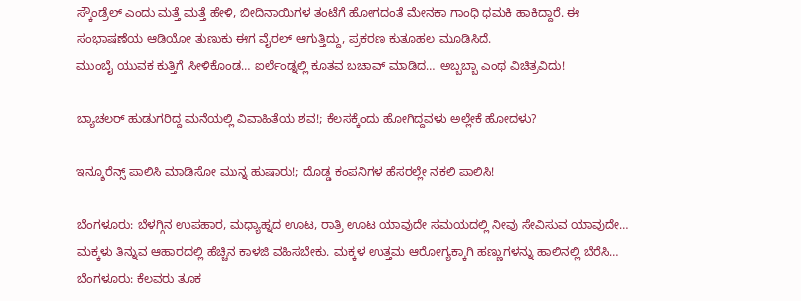ಸ್ಕೌಂಡ್ರೆಲ್ ಎಂದು ಮತ್ತೆ ಮತ್ತೆ ಹೇಳಿ, ಬೀದಿನಾಯಿಗಳ ತಂಟೆಗೆ ಹೋಗದಂತೆ ಮೇನಕಾ ಗಾಂಧಿ ಧಮಕಿ ಹಾಕಿದ್ದಾರೆ. ಈ ಸಂಭಾಷಣೆಯ ಆಡಿಯೋ ತುಣುಕು ಈಗ ವೈರಲ್ ಆಗುತ್ತಿದ್ದು, ಪ್ರಕರಣ ಕುತೂಹಲ ಮೂಡಿಸಿದೆ.
ಮುಂಬೈ ಯುವಕ ಕುತ್ತಿಗೆ ಸೀಳಿಕೊಂಡ… ಐರ್ಲೆಂಡ್ನಲ್ಲಿ ಕೂತವ ಬಚಾವ್ ಮಾಡಿದ… ಅಬ್ಬಬ್ಬಾ ಎಂಥ ವಿಚಿತ್ರವಿದು!

ಬ್ಯಾಚಲರ್ ಹುಡುಗರಿದ್ದ ಮನೆಯಲ್ಲಿ ವಿವಾಹಿತೆಯ ಶವ!; ಕೆಲಸಕ್ಕೆಂದು ಹೋಗಿದ್ದವಳು ಅಲ್ಲೇಕೆ ಹೋದಳು?

ಇನ್ಶೂರೆನ್ಸ್ ಪಾಲಿಸಿ ಮಾಡಿಸೋ ಮುನ್ನ ಹುಷಾರು!; ದೊಡ್ಡ ಕಂಪನಿಗಳ ಹೆಸರಲ್ಲೇ ನಕಲಿ ಪಾಲಿಸಿ!

ಬೆಂಗಳೂರು: ಬೆಳಗ್ಗಿನ ಉಪಹಾರ, ಮಧ್ಯಾಹ್ನದ ಊಟ, ರಾತ್ರಿ ಊಟ ಯಾವುದೇ ಸಮಯದಲ್ಲಿ ನೀವು ಸೇವಿಸುವ ಯಾವುದೇ…
ಮಕ್ಕಳು ತಿನ್ನುವ ಆಹಾರದಲ್ಲಿ ಹೆಚ್ಚಿನ ಕಾಳಜಿ ವಹಿಸಬೇಕು. ಮಕ್ಕಳ ಉತ್ತಮ ಆರೋಗ್ಯಕ್ಕಾಗಿ ಹಣ್ಣುಗಳನ್ನು ಹಾಲಿನಲ್ಲಿ ಬೆರೆಸಿ…
ಬೆಂಗಳೂರು: ಕೆಲವರು ತೂಕ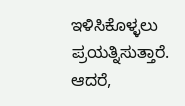ಇಳಿಸಿಕೊಳ್ಳಲು ಪ್ರಯತ್ನಿಸುತ್ತಾರೆ. ಆದರೆ,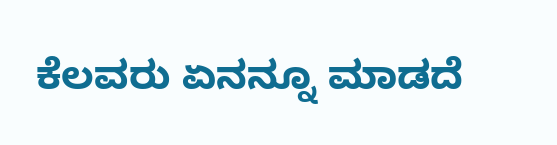ಕೆಲವರು ಏನನ್ನೂ ಮಾಡದೆ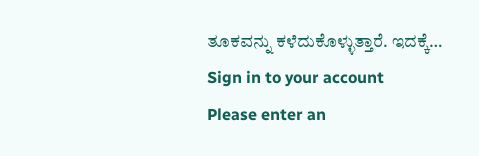ತೂಕವನ್ನು ಕಳೆದುಕೊಳ್ಳುತ್ತಾರೆ. ಇದಕ್ಕೆ…
Sign in to your account
Please enter an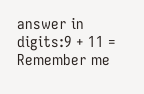answer in digits:9 + 11 =
Remember me